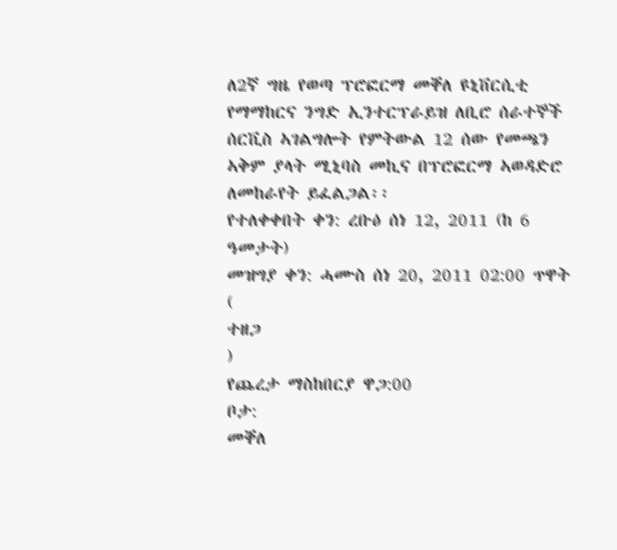ለ2ኛ ግዜ የወጣ ፕሮፎርማ መቐለ ዩኒቨርሲቲ የማማከርና ንግድ ኢንተርፕራይዝ ለቢሮ ሰራተኞች ሰርቪስ ኣገልግሎት የምትውል 12 ሰው የመጫን ኣቅም ያላት ሚኒባስ መኪና በፕሮፎርማ ኣወዳድሮ ለመከራየት ይፈልጋል፡፡
የተለቀቀበት ቀን: ረቡዕ ሰነ 12, 2011 (ከ 6 ዓመታት)
መዝግያ ቀን: ሓሙስ ሰነ 20, 2011 02:00 ጥዋት (
ተዘጋ
)
የጨረታ ማስከበርያ ዋጋ:00
ቦታ:
መቐለ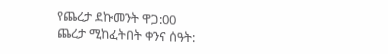የጨረታ ደኩመንት ዋጋ:00
ጨረታ ሚከፈትበት ቀንና ሰዓት: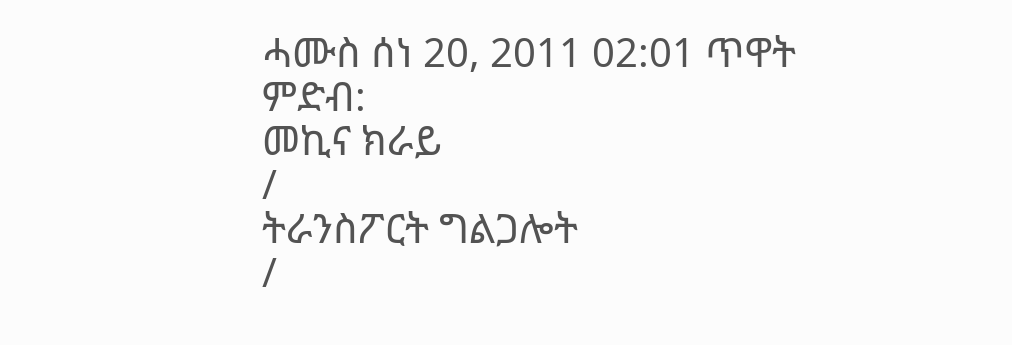ሓሙስ ሰነ 20, 2011 02:01 ጥዋት
ምድብ:
መኪና ክራይ
/
ትራንስፖርት ግልጋሎት
/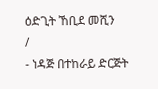ዕድጊት ኸቢደ መሺን
/
- ነዳጅ በተከራይ ድርጅት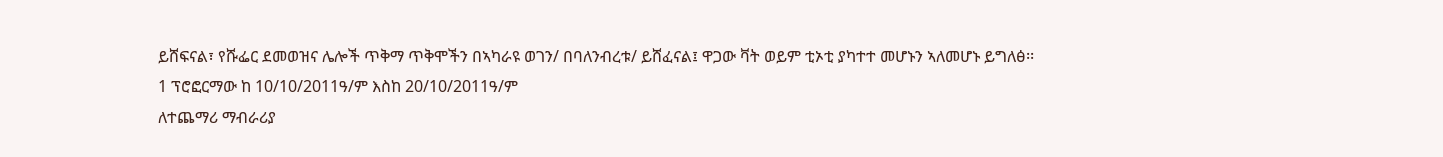ይሸፍናል፣ የሹፌር ደመወዝና ሌሎች ጥቅማ ጥቅሞችን በኣካራዩ ወገን/ በባለንብረቱ/ ይሸፈናል፤ ዋጋው ቫት ወይም ቲኦቲ ያካተተ መሆኑን ኣለመሆኑ ይግለፅ፡፡
1 ፕሮፎርማው ከ 10/10/2011ዓ/ም እስከ 20/10/2011ዓ/ም
ለተጨማሪ ማብራሪያ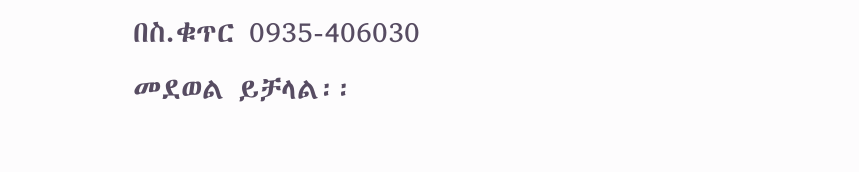በስ.ቁጥር 0935-406030 መደወል ይቻላል፡፡